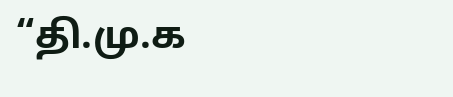“தி.மு.க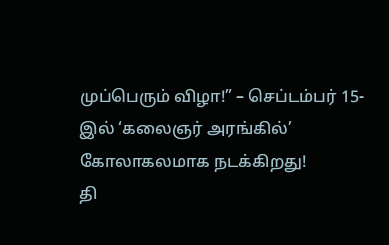முப்பெரும் விழா!” – செப்டம்பர் 15-இல் ‘கலைஞர் அரங்கில்’ கோலாகலமாக நடக்கிறது!
தி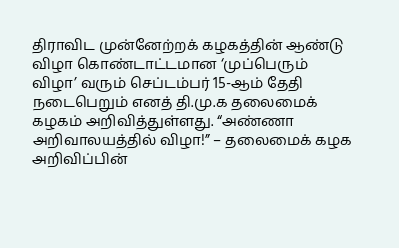திராவிட முன்னேற்றக் கழகத்தின் ஆண்டு விழா கொண்டாட்டமான ‘முப்பெரும் விழா’ வரும் செப்டம்பர் 15-ஆம் தேதி நடைபெறும் எனத் தி.மு.க தலைமைக் கழகம் அறிவித்துள்ளது. “அண்ணா அறிவாலயத்தில் விழா!” – தலைமைக் கழக அறிவிப்பின்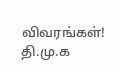விவரங்கள்! தி.மு.க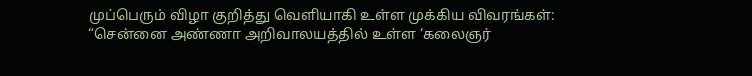முப்பெரும் விழா குறித்து வெளியாகி உள்ள முக்கிய விவரங்கள்: “சென்னை அண்ணா அறிவாலயத்தில் உள்ள ‘கலைஞர்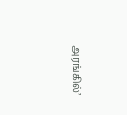அரங்கில்’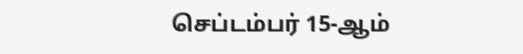செப்டம்பர் 15-ஆம்